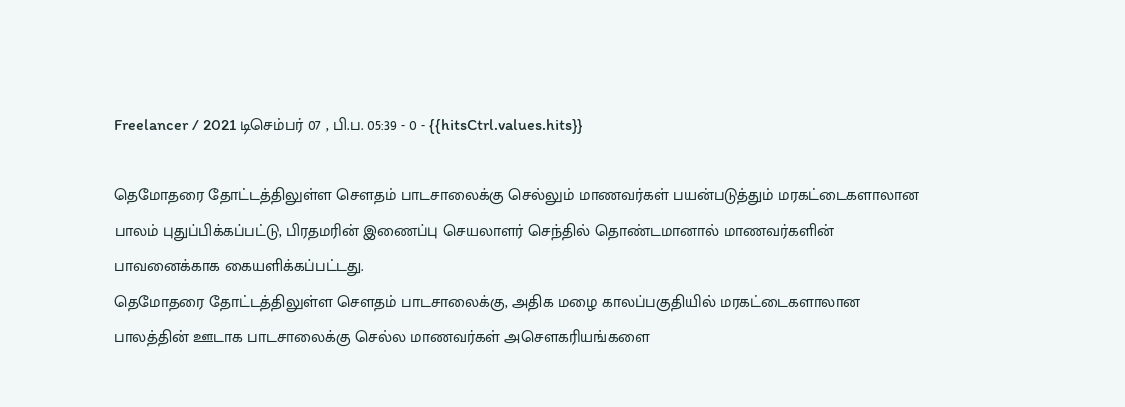Freelancer / 2021 டிசெம்பர் 07 , பி.ப. 05:39 - 0 - {{hitsCtrl.values.hits}}

தெமோதரை தோட்டத்திலுள்ள செளதம் பாடசாலைக்கு செல்லும் மாணவர்கள் பயன்படுத்தும் மரகட்டைகளாலான பாலம் புதுப்பிக்கப்பட்டு, பிரதமரின் இணைப்பு செயலாளர் செந்தில் தொண்டமானால் மாணவர்களின் பாவனைக்காக கையளிக்கப்பட்டது.
தெமோதரை தோட்டத்திலுள்ள செளதம் பாடசாலைக்கு, அதிக மழை காலப்பகுதியில் மரகட்டைகளாலான பாலத்தின் ஊடாக பாடசாலைக்கு செல்ல மாணவர்கள் அசௌகரியங்களை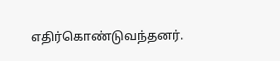எதிர்கொண்டுவந்தனர்.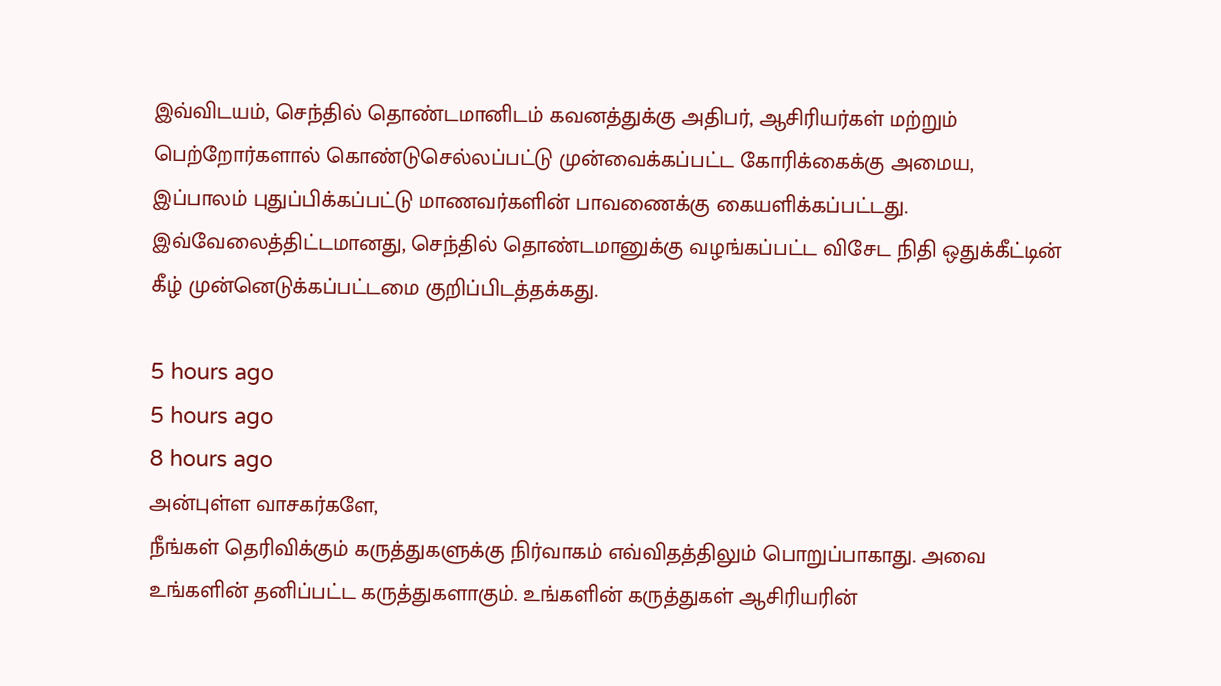இவ்விடயம், செந்தில் தொண்டமானிடம் கவனத்துக்கு அதிபர், ஆசிரியர்கள் மற்றும் பெற்றோர்களால் கொண்டுசெல்லப்பட்டு முன்வைக்கப்பட்ட கோரிக்கைக்கு அமைய, இப்பாலம் புதுப்பிக்கப்பட்டு மாணவர்களின் பாவணைக்கு கையளிக்கப்பட்டது.
இவ்வேலைத்திட்டமானது, செந்தில் தொண்டமானுக்கு வழங்கப்பட்ட விசேட நிதி ஒதுக்கீட்டின் கீழ் முன்னெடுக்கப்பட்டமை குறிப்பிடத்தக்கது.

5 hours ago
5 hours ago
8 hours ago
அன்புள்ள வாசகர்களே,
நீங்கள் தெரிவிக்கும் கருத்துகளுக்கு நிர்வாகம் எவ்விதத்திலும் பொறுப்பாகாது. அவை உங்களின் தனிப்பட்ட கருத்துகளாகும். உங்களின் கருத்துகள் ஆசிரியரின்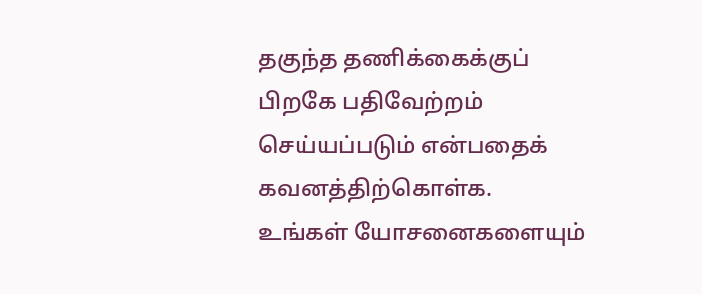தகுந்த தணிக்கைக்குப் பிறகே பதிவேற்றம் செய்யப்படும் என்பதைக் கவனத்திற்கொள்க. உங்கள் யோசனைகளையும்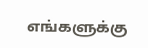எங்களுக்கு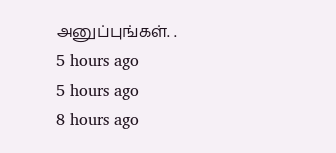அனுப்புங்கள். .
5 hours ago
5 hours ago
8 hours ago